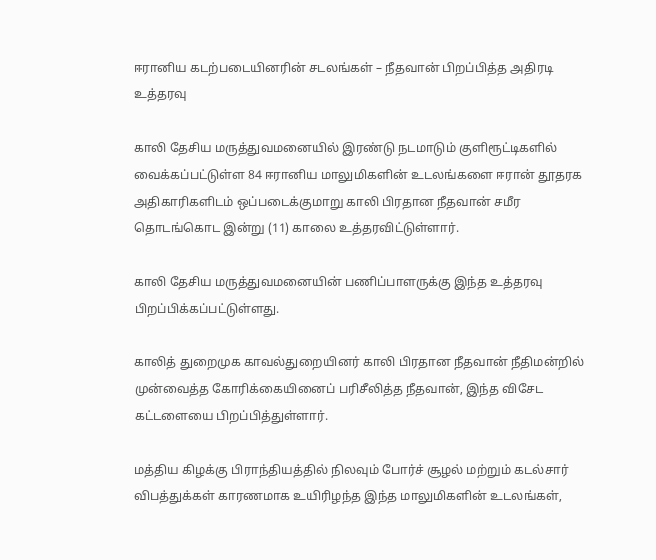ஈரானிய கடற்படையினரின் சடலங்கள் – நீதவான் பிறப்பித்த அதிரடி உத்தரவு

காலி தேசிய மருத்துவமனையில் இரண்டு நடமாடும் குளிரூட்டிகளில் வைக்கப்பட்டுள்ள 84 ஈரானிய மாலுமிகளின் உடலங்களை ஈரான் தூதரக அதிகாரிகளிடம் ஒப்படைக்குமாறு காலி பிரதான நீதவான் சமீர தொடங்கொட இன்று (11) காலை உத்தரவிட்டுள்ளார்.

காலி தேசிய மருத்துவமனையின் பணிப்பாளருக்கு இந்த உத்தரவு பிறப்பிக்கப்பட்டுள்ளது.

காலித் துறைமுக காவல்துறையினர் காலி பிரதான நீதவான் நீதிமன்றில் முன்வைத்த கோரிக்கையினைப் பரிசீலித்த நீதவான், இந்த விசேட கட்டளையை பிறப்பித்துள்ளார்.

மத்திய கிழக்கு பிராந்தியத்தில் நிலவும் போர்ச் சூழல் மற்றும் கடல்சார் விபத்துக்கள் காரணமாக உயிரிழந்த இந்த மாலுமிகளின் உடலங்கள்,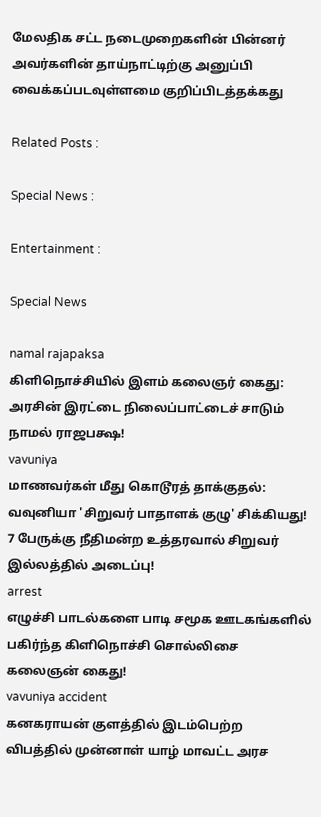மேலதிக சட்ட நடைமுறைகளின் பின்னர் அவர்களின் தாய்நாட்டிற்கு அனுப்பி வைக்கப்படவுள்ளமை குறிப்பிடத்தக்கது

Related Posts :

Special News :

Entertainment :

Special News

namal rajapaksa
கிளிநொச்சியில் இளம் கலைஞர் கைது: அரசின் இரட்டை நிலைப்பாட்டைச் சாடும் நாமல் ராஜபக்ஷ!
vavuniya
மாணவர்கள் மீது கொடூரத் தாக்குதல்: வவுனியா 'சிறுவர் பாதாளக் குழு' சிக்கியது! 7 பேருக்கு நீதிமன்ற உத்தரவால் சிறுவர் இல்லத்தில் அடைப்பு!
arrest
எழுச்சி பாடல்களை பாடி சமூக ஊடகங்களில் பகிர்ந்த கிளிநொச்சி சொல்லிசை கலைஞன் கைது!
vavuniya accident
கனகராயன் குளத்தில் இடம்பெற்ற விபத்தில் முன்னாள் யாழ் மாவட்ட அரச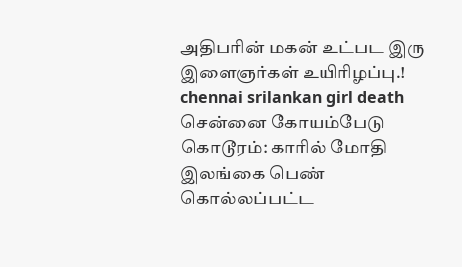அதிபரின் மகன் உட்பட இரு இளைஞர்கள் உயிரிழப்பு.!
chennai srilankan girl death
சென்னை கோயம்பேடு கொடூரம்: காரில் மோதி இலங்கை பெண் கொல்லப்பட்ட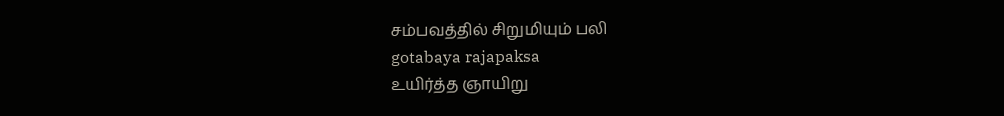சம்பவத்தில் சிறுமியும் பலி
gotabaya rajapaksa
உயிர்த்த ஞாயிறு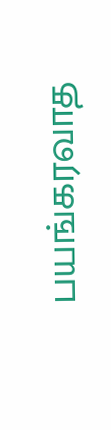பயங்கரவாத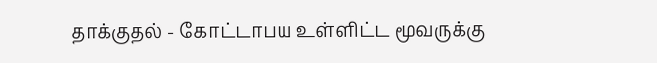தாக்குதல் - கோட்டாபய உள்ளிட்ட மூவருக்கு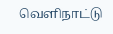வெளிநாட்டு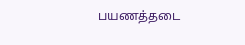பயணத்தடை